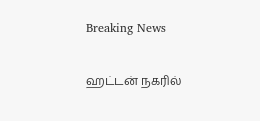Breaking News

ஹட்டன் நகரில்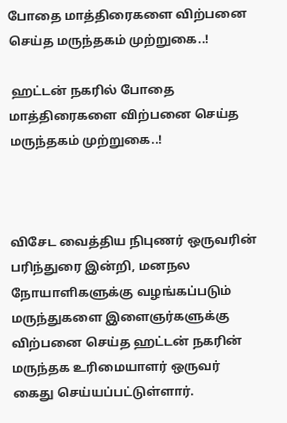போதை மாத்திரைகளை விற்பனை செய்த மருந்தகம் முற்றுகை..!

 ஹட்டன் நகரில் போதை மாத்திரைகளை விற்பனை செய்த மருந்தகம் முற்றுகை..!



விசேட வைத்திய நிபுணர் ஒருவரின் பரிந்துரை இன்றி, மனநல நோயாளிகளுக்கு வழங்கப்படும் மருந்துகளை இளைஞர்களுக்கு விற்பனை செய்த ஹட்டன் நகரின் மருந்தக உரிமையாளர் ஒருவர் கைது செய்யப்பட்டுள்ளார்.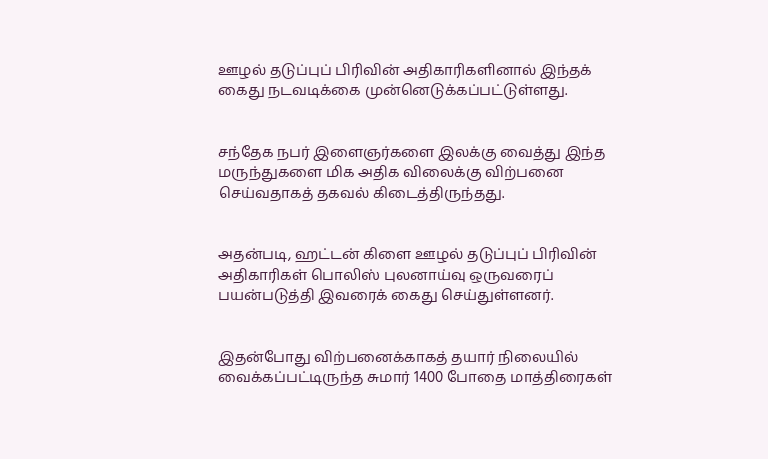ஊழல் தடுப்புப் பிரிவின் அதிகாரிகளினால் இந்தக் கைது நடவடிக்கை முன்னெடுக்கப்பட்டுள்ளது.


சந்தேக நபர் இளைஞர்களை இலக்கு வைத்து இந்த மருந்துகளை மிக அதிக விலைக்கு விற்பனை செய்வதாகத் தகவல் கிடைத்திருந்தது.


அதன்படி, ஹட்டன் கிளை ஊழல் தடுப்புப் பிரிவின் அதிகாரிகள் பொலிஸ் புலனாய்வு ஒருவரைப் பயன்படுத்தி இவரைக் கைது செய்துள்ளனர்.


இதன்போது விற்பனைக்காகத் தயார் நிலையில் வைக்கப்பட்டிருந்த சுமார் 1400 போதை மாத்திரைகள்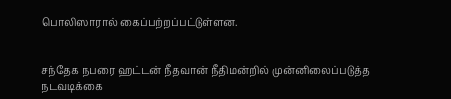பொலிஸாரால் கைப்பற்றப்பட்டுள்ளன.


சந்தேக நபரை ஹட்டன் நீதவான் நீதிமன்றில் முன்னிலைப்படுத்த நடவடிக்கை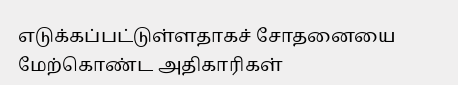எடுக்கப்பட்டுள்ளதாகச் சோதனையை மேற்கொண்ட அதிகாரிகள்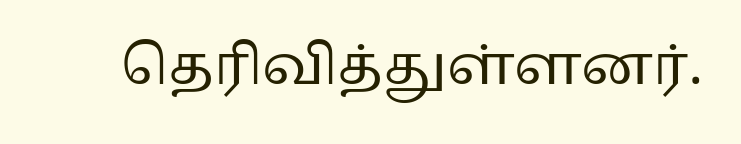தெரிவித்துள்ளனர்.